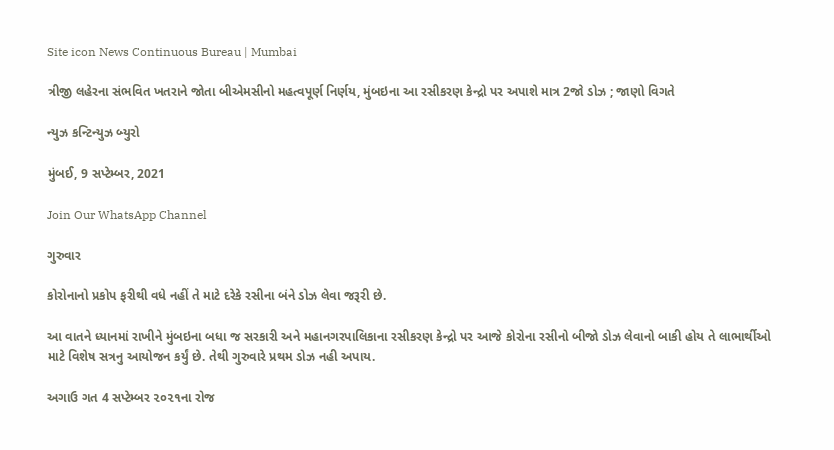Site icon News Continuous Bureau | Mumbai

ત્રીજી લહેરના સંભવિત ખતરાને જોતા બીએમસીનો મહત્વપૂર્ણ નિર્ણય, મુંબઇના આ રસીકરણ કેન્દ્રો પર અપાશે માત્ર 2જો ડોઝ ; જાણો વિગતે

ન્યુઝ કન્ટિન્યુઝ બ્યુરો

મુંબઈ, 9 સપ્ટેમ્બર, 2021

Join Our WhatsApp Channel

ગુરુવાર

કોરોનાનો પ્રકોપ ફરીથી વધે નહીં તે માટે દરેકે રસીના બંને ડોઝ લેવા જરૂરી છે.

આ વાતને ધ્યાનમાં રાખીને મુંબઇના બધા જ સરકારી અને મહાનગરપાલિકાના રસીકરણ કેન્દ્રો પર આજે કોરોના રસીનો બીજો ડોઝ લેવાનો બાકી હોય તે લાભાર્થીઓ માટે વિશેષ સત્રનુ આયોજન કર્યું છે. તેથી ગુરુવારે પ્રથમ ડોઝ નહી અપાય.

અગાઉ ગત 4 સપ્ટેમ્બર ૨૦૨૧ના રોજ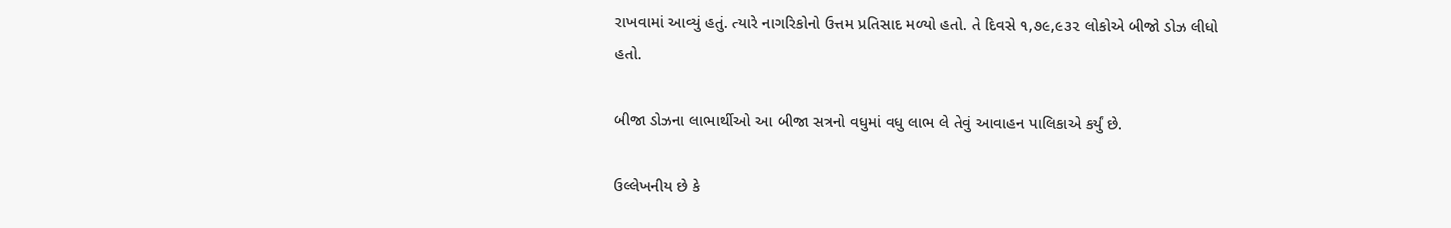રાખવામાં આવ્યું હતું. ત્યારે નાગરિકોનો ઉત્તમ પ્રતિસાદ મળ્યો હતો. તે દિવસે ૧,૭૯,૯૩૨ લોકોએ બીજો ડોઝ લીધો હતો.

બીજા ડોઝના લાભાર્થીઓ આ બીજા સત્રનો વધુમાં વધુ લાભ લે તેવું આવાહન પાલિકાએ કર્યું છે.

ઉલ્લેખનીય છે કે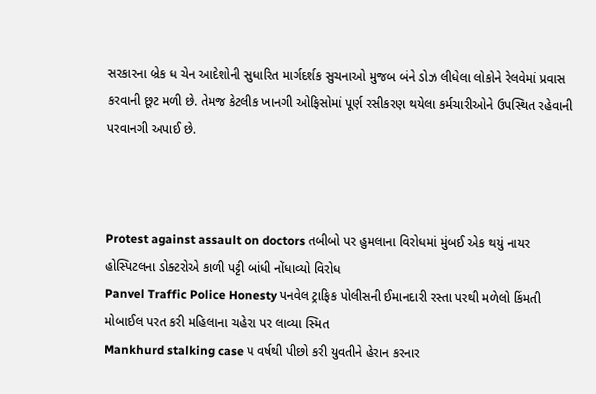સરકારના બ્રેક ધ ચેન આદેશોની સુધારિત માર્ગદર્શક સુચનાઓ મુજબ બંને ડોઝ લીધેલા લોકોને રેલવેમાં પ્રવાસ કરવાની છૂટ મળી છે. તેમજ કેટલીક ખાનગી ઓફિસોમાં પૂર્ણ રસીકરણ થયેલા કર્મચારીઓને ઉપસ્થિત રહેવાની પરવાનગી અપાઈ છે.



Protest against assault on doctors તબીબો પર હુમલાના વિરોધમાં મુંબઈ એક થયું નાયર હોસ્પિટલના ડોક્ટરોએ કાળી પટ્ટી બાંધી નોંધાવ્યો વિરોધ
Panvel Traffic Police Honesty પનવેલ ટ્રાફિક પોલીસની ઈમાનદારી રસ્તા પરથી મળેલો કિંમતી મોબાઈલ પરત કરી મહિલાના ચહેરા પર લાવ્યા સ્મિત
Mankhurd stalking case ૫ વર્ષથી પીછો કરી યુવતીને હેરાન કરનાર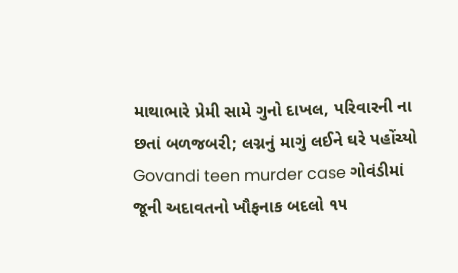માથાભારે પ્રેમી સામે ગુનો દાખલ, પરિવારની ના છતાં બળજબરી; લગ્નનું માગું લઈને ઘરે પહોંચ્યો
Govandi teen murder case ગોવંડીમાં જૂની અદાવતનો ખૌફનાક બદલો ૧૫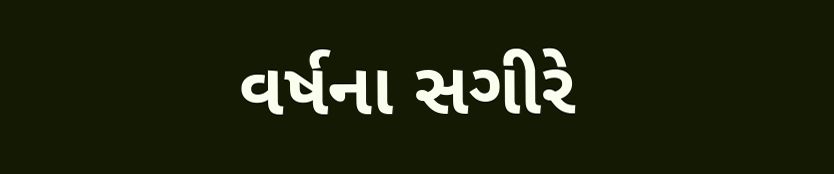વર્ષના સગીરે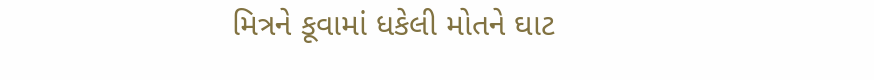મિત્રને કૂવામાં ધકેલી મોતને ઘાટ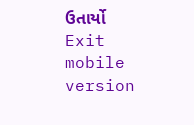ઉતાર્યો
Exit mobile version